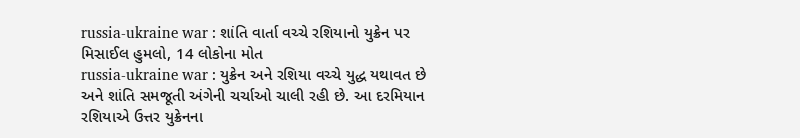russia-ukraine war : શાંતિ વાર્તા વચ્ચે રશિયાનો યુક્રેન પર મિસાઈલ હુમલો, 14 લોકોના મોત
russia-ukraine war : યુક્રેન અને રશિયા વચ્ચે યુદ્ધ યથાવત છે અને શાંતિ સમજૂતી અંગેની ચર્ચાઓ ચાલી રહી છે. આ દરમિયાન રશિયાએ ઉત્તર યુક્રેનના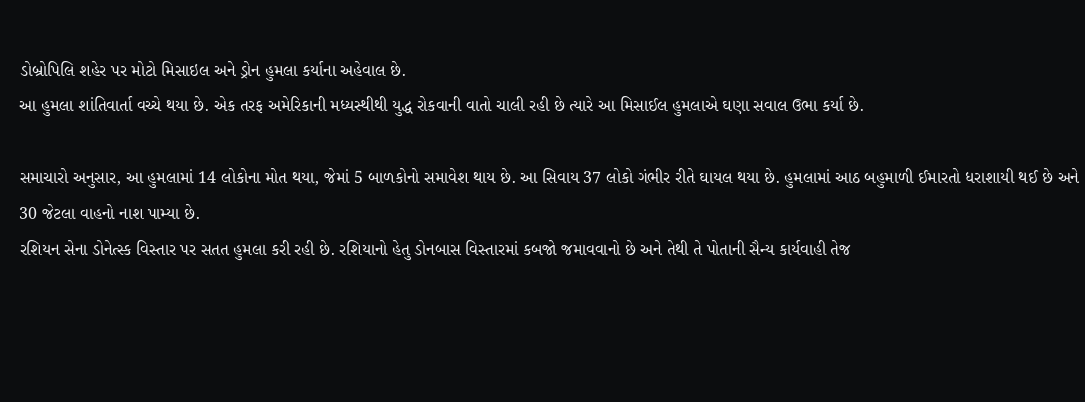ડોબ્રોપિલિ શહેર પર મોટો મિસાઇલ અને ડ્રોન હુમલા કર્યાના અહેવાલ છે.
આ હુમલા શાંતિવાર્તા વચ્ચે થયા છે. એક તરફ અમેરિકાની મધ્યસ્થીથી યુદ્ધ રોકવાની વાતો ચાલી રહી છે ત્યારે આ મિસાઈલ હુમલાએ ઘણા સવાલ ઉભા કર્યા છે.

સમાચારો અનુસાર, આ હુમલામાં 14 લોકોના મોત થયા, જેમાં 5 બાળકોનો સમાવેશ થાય છે. આ સિવાય 37 લોકો ગંભીર રીતે ઘાયલ થયા છે. હુમલામાં આઠ બહુમાળી ઈમારતો ધરાશાયી થઈ છે અને 30 જેટલા વાહનો નાશ પામ્યા છે.
રશિયન સેના ડોનેત્સ્ક વિસ્તાર પર સતત હુમલા કરી રહી છે. રશિયાનો હેતુ ડોનબાસ વિસ્તારમાં કબજો જમાવવાનો છે અને તેથી તે પોતાની સૈન્ય કાર્યવાહી તેજ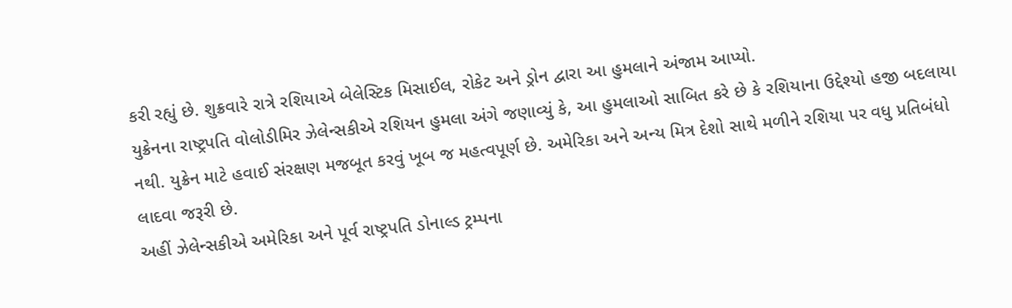કરી રહ્યું છે. શુક્રવારે રાત્રે રશિયાએ બેલેસ્ટિક મિસાઈલ, રોકેટ અને ડ્રોન દ્વારા આ હુમલાને અંજામ આપ્યો.
યુક્રેનના રાષ્ટ્રપતિ વોલોડીમિર ઝેલેન્સકીએ રશિયન હુમલા અંગે જણાવ્યું કે, આ હુમલાઓ સાબિત કરે છે કે રશિયાના ઉદ્દેશ્યો હજી બદલાયા નથી. યુક્રેન માટે હવાઈ સંરક્ષણ મજબૂત કરવું ખૂબ જ મહત્વપૂર્ણ છે. અમેરિકા અને અન્ય મિત્ર દેશો સાથે મળીને રશિયા પર વધુ પ્રતિબંધો લાદવા જરૂરી છે.
અહીં ઝેલેન્સકીએ અમેરિકા અને પૂર્વ રાષ્ટ્રપતિ ડોનાલ્ડ ટ્રમ્પના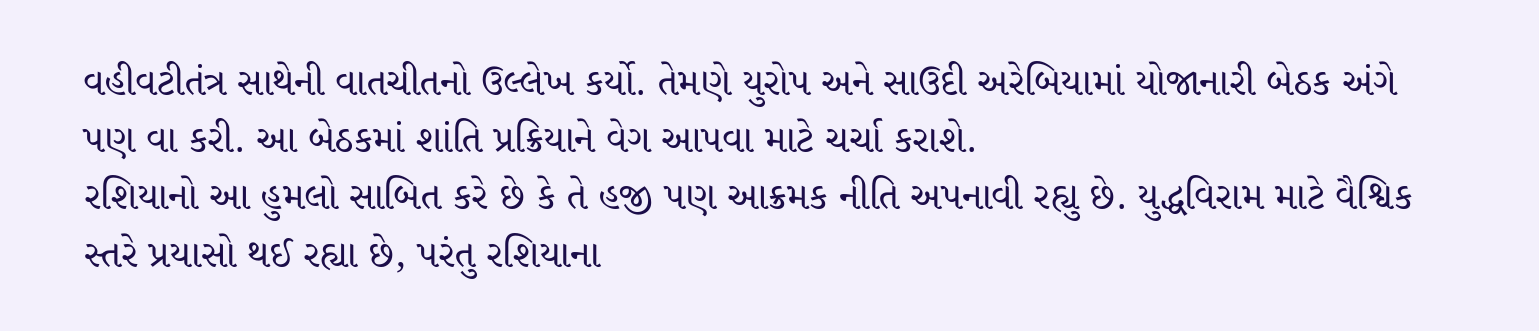વહીવટીતંત્ર સાથેની વાતચીતનો ઉલ્લેખ કર્યો. તેમણે યુરોપ અને સાઉદી અરેબિયામાં યોજાનારી બેઠક અંગે પણ વા કરી. આ બેઠકમાં શાંતિ પ્રક્રિયાને વેગ આપવા માટે ચર્ચા કરાશે.
રશિયાનો આ હુમલો સાબિત કરે છે કે તે હજી પણ આક્રમક નીતિ અપનાવી રહ્યુ છે. યુદ્ધવિરામ માટે વૈશ્વિક સ્તરે પ્રયાસો થઈ રહ્યા છે, પરંતુ રશિયાના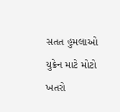સતત હુમલાઓ યુક્રેન માટે મોટો ખતરો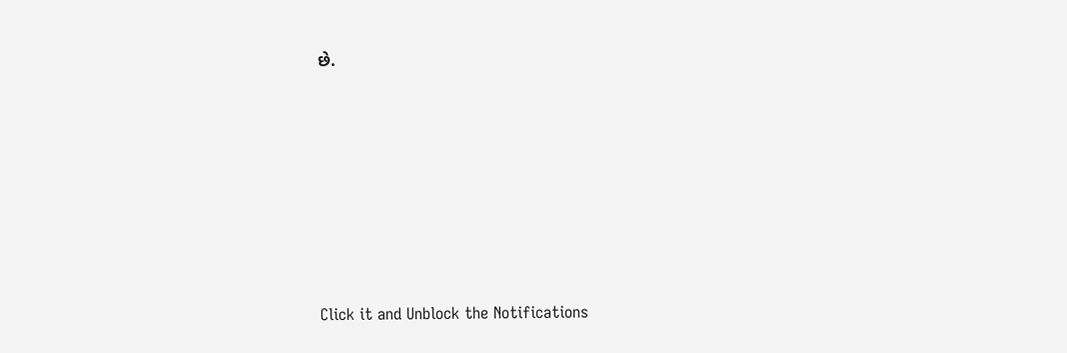છે.












Click it and Unblock the Notifications